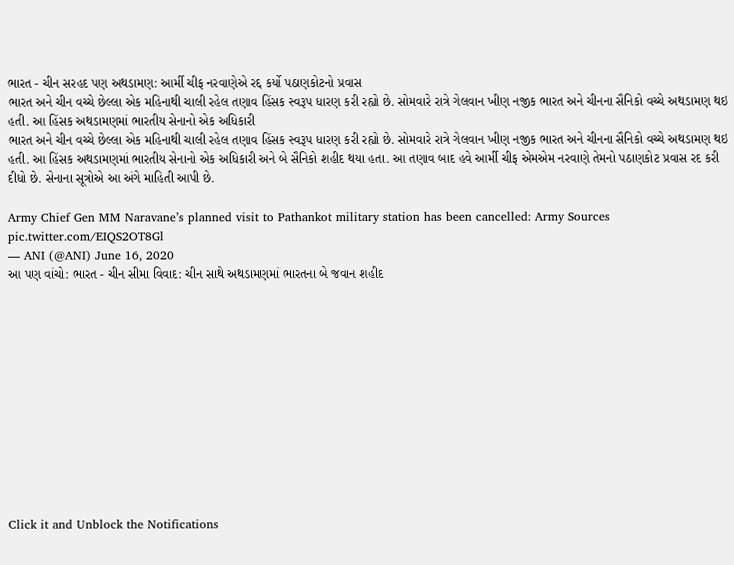ભારત - ચીન સરહદ પણ અથડામણ: આર્મી ચીફ નરવાણેએ રદ્દ કર્યો પઠાણકોટનો પ્રવાસ
ભારત અને ચીન વચ્ચે છેલ્લા એક મહિનાથી ચાલી રહેલ તણાવ હિંસક સ્વરૂપ ધારણ કરી રહ્યો છે. સોમવારે રાત્રે ગેલવાન ખીણ નજીક ભારત અને ચીનના સૈનિકો વચ્ચે અથડામણ થઇ હતી. આ હિંસક અથડામણમાં ભારતીય સેનાનો એક અધિકારી
ભારત અને ચીન વચ્ચે છેલ્લા એક મહિનાથી ચાલી રહેલ તણાવ હિંસક સ્વરૂપ ધારણ કરી રહ્યો છે. સોમવારે રાત્રે ગેલવાન ખીણ નજીક ભારત અને ચીનના સૈનિકો વચ્ચે અથડામણ થઇ હતી. આ હિંસક અથડામણમાં ભારતીય સેનાનો એક અધિકારી અને બે સૈનિકો શહીદ થયા હતા. આ તણાવ બાદ હવે આર્મી ચીફ એમએમ નરવાણે તેમનો પઠાણકોટ પ્રવાસ રદ કરી દીધો છે. સેનાના સૂત્રોએ આ અંગે માહિતી આપી છે.

Army Chief Gen MM Naravane’s planned visit to Pathankot military station has been cancelled: Army Sources pic.twitter.com/EIQS2OT8Gl
— ANI (@ANI) June 16, 2020
આ પણ વાંચો: ભારત - ચીન સીમા વિવાદ: ચીન સાથે અથડામણમાં ભારતના બે જવાન શહીદ












Click it and Unblock the Notifications